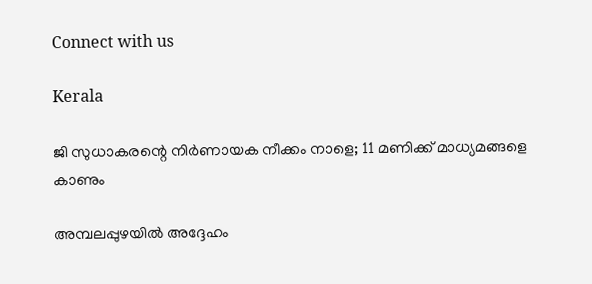Connect with us

Kerala

ജി സുധാകരന്റെ നിര്‍ണായക നീക്കം നാളെ; 11 മണിക്ക് മാധ്യമങ്ങളെ കാണും

അമ്പലപ്പുഴയില്‍ അദ്ദേഹം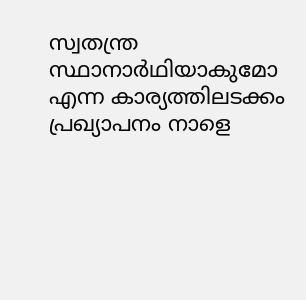സ്വതന്ത്ര സ്ഥാനാര്‍ഥിയാകുമോ എന്ന കാര്യത്തിലടക്കം പ്രഖ്യാപനം നാളെ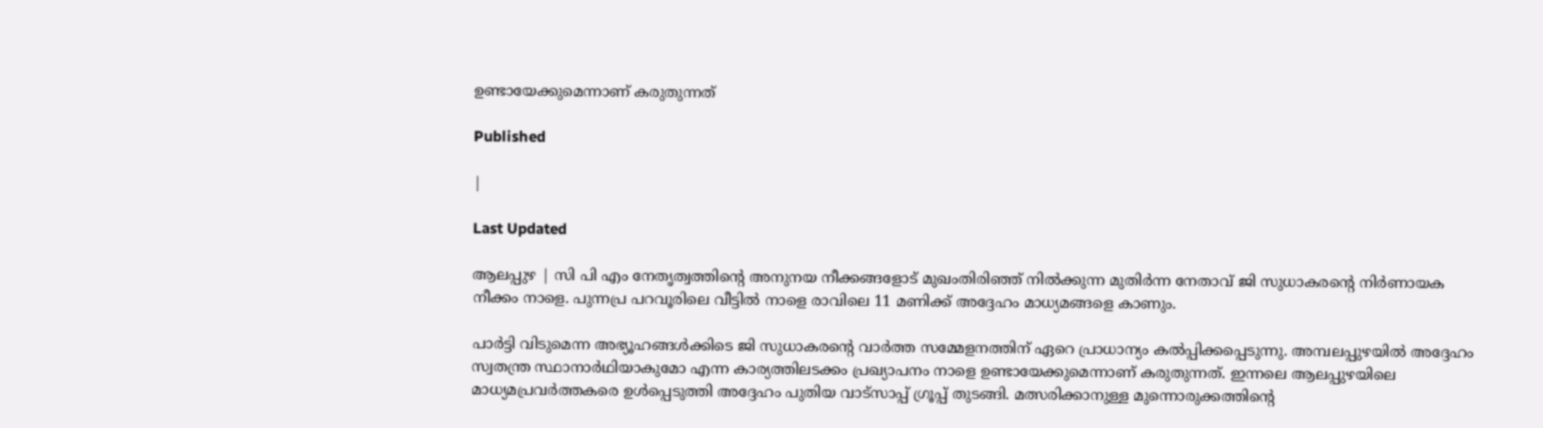ഉണ്ടായേക്കുമെന്നാണ് കരുതുന്നത്

Published

|

Last Updated

ആലപ്പുഴ | സി പി എം നേതൃത്വത്തിന്റെ അനുനയ നീക്കങ്ങളോട് മുഖംതിരിഞ്ഞ് നില്‍ക്കുന്ന മുതിര്‍ന്ന നേതാവ് ജി സുധാകരന്റെ നിര്‍ണായക നീക്കം നാളെ. പുന്നപ്ര പറവൂരിലെ വീട്ടില്‍ നാളെ രാവിലെ 11 മണിക്ക് അദ്ദേഹം മാധ്യമങ്ങളെ കാണും.

പാര്‍ട്ടി വിടുമെന്ന അഭ്യൂഹങ്ങള്‍ക്കിടെ ജി സുധാകരന്റെ വാര്‍ത്ത സമ്മേളനത്തിന് ഏറെ പ്രാധാന്യം കല്‍പ്പിക്കപ്പെടുന്നു. അമ്പലപ്പുഴയില്‍ അദ്ദേഹം സ്വതന്ത്ര സ്ഥാനാര്‍ഥിയാകുമോ എന്ന കാര്യത്തിലടക്കം പ്രഖ്യാപനം നാളെ ഉണ്ടായേക്കുമെന്നാണ് കരുതുന്നത്. ഇന്നലെ ആലപ്പുഴയിലെ മാധ്യമപ്രവര്‍ത്തകരെ ഉള്‍പ്പെടുത്തി അദ്ദേഹം പുതിയ വാട്‌സാപ്പ് ഗ്രൂപ്പ് തുടങ്ങി. മത്സരിക്കാനുള്ള മുന്നൊരുക്കത്തിന്റെ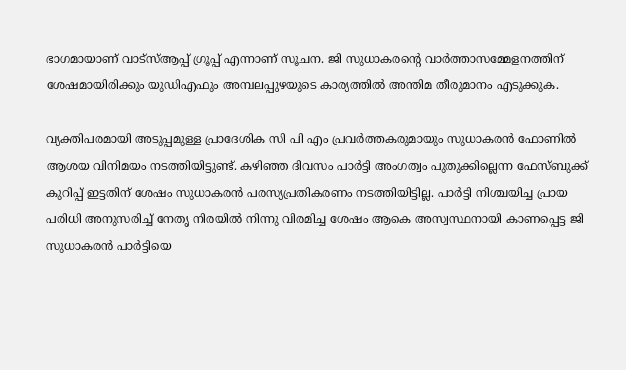ഭാഗമായാണ് വാട്‌സ്ആപ്പ് ഗ്രൂപ്പ് എന്നാണ് സൂചന. ജി സുധാകരന്റെ വാര്‍ത്താസമ്മേളനത്തിന് ശേഷമായിരിക്കും യുഡിഎഫും അമ്പലപ്പുഴയുടെ കാര്യത്തില്‍ അന്തിമ തീരുമാനം എടുക്കുക.

വ്യക്തിപരമായി അടുപ്പമുള്ള പ്രാദേശിക സി പി എം പ്രവര്‍ത്തകരുമായും സുധാകരന്‍ ഫോണില്‍ ആശയ വിനിമയം നടത്തിയിട്ടുണ്ട്. കഴിഞ്ഞ ദിവസം പാര്‍ട്ടി അംഗത്വം പുതുക്കില്ലെന്ന ഫേസ്ബുക്ക് കുറിപ്പ് ഇട്ടതിന് ശേഷം സുധാകരന്‍ പരസ്യപ്രതികരണം നടത്തിയിട്ടില്ല. പാര്‍ട്ടി നിശ്ചയിച്ച പ്രായ പരിധി അനുസരിച്ച് നേതൃ നിരയില്‍ നിന്നു വിരമിച്ച ശേഷം ആകെ അസ്വസ്ഥനായി കാണപ്പെട്ട ജി സുധാകരന്‍ പാര്‍ട്ടിയെ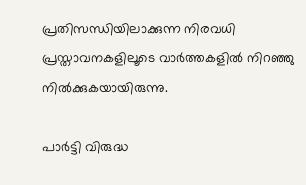പ്രതിസന്ധിയിലാക്കുന്ന നിരവധി പ്രസ്താവനകളിലൂടെ വാര്‍ത്തകളില്‍ നിറഞ്ഞു നില്‍ക്കുകയായിരുന്നു.

പാര്‍ട്ടി വിരുദ്ധ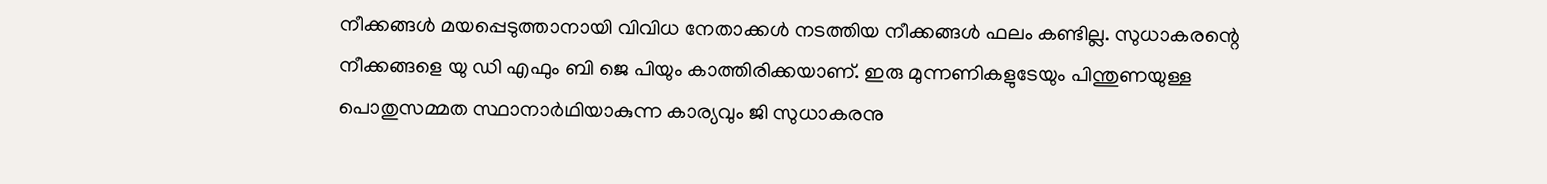നീക്കങ്ങള്‍ മയപ്പെടുത്താനായി വിവിധ നേതാക്കള്‍ നടത്തിയ നീക്കങ്ങള്‍ ഫലം കണ്ടില്ല. സുധാകരന്റെ നീക്കങ്ങളെ യു ഡി എഫും ബി ജെ പിയും കാത്തിരിക്കയാണ്. ഇരു മുന്നണികളുടേയും പിന്തുണയുള്ള പൊതുസമ്മത സ്ഥാനാര്‍ഥിയാകുന്ന കാര്യവും ജി സുധാകരനു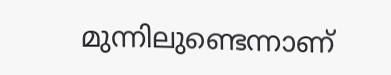മുന്നിലുണ്ടെന്നാണ്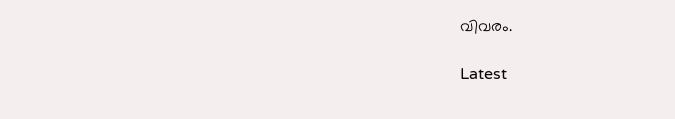വിവരം.

Latest